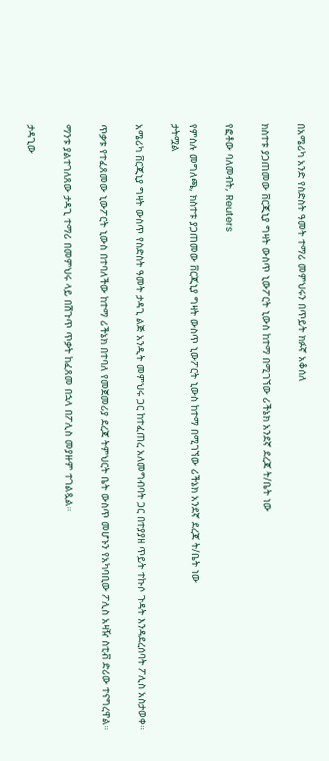በአሜሪካ አንድ የስድስት ዓመት ተማሪ መምህሩን በጥይት ክፉኛ አቆሰለ

ክስተቱ ያጋጠመው ቨርጂኒያ ግዛት ውስጥ ኒውፖርት ኒውስ ከተማ በሚገኘው ሪችኔክ አንደኛ ደረጃ ት/ቤት ነው

የፎቶው ባለመብት, Reuters

የምስሉ መግለጫ, ክስተቱ ያጋጠመው ቨርጂኒያ ግዛት ውስጥ ኒውፖርት ኒውስ ከተማ በሚገኘው ሪችኔክ አንደኛ ደረጃ ት/ቤት ነው
ታትሟል

አሜሪካ ቨርጂኒያ ግዛት ውስጥ የስድስት ዓመት ታዳጊ ልጅ አንዲት መምህሩ ጋር ከተፈጠረ አለመግብባት ጋር በተያያዘ ጥይት ተኩሶ ጉዳት እንዳደረሰባት ፖሊስ አስታወቀ።

ጥቃቱ የተፈጸመው ኒውፖርት ኒውስ በተባለችው ከተማ ሪችኔክ በተባለ የመጀመሪያ ደረጃ ትምህርት ቤት ውስጥ መሆኑን የአካባቢው ፖሊስ አዛዥ ስቲቭ ድሪው ተናግረዋል።

ማንቱ ያልተገለጸው ታዳጊ ተማሪ በመምህሩ ላይ በሽጉጥ ጥቃት ከፈጸመ በኋላ በፖሊስ መያዙም ተገልጿል።

ታዳጊው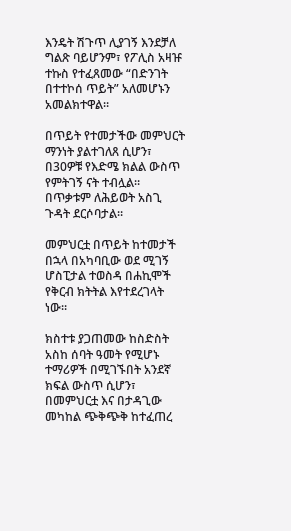እንዴት ሽጉጥ ሊያገኝ እንደቻለ ግልጽ ባይሆንም፣ የፖሊስ አዛዡ ተኩስ የተፈጸመው “በድንገት በተተኮሰ ጥይት” አለመሆኑን አመልክተዋል።

በጥይት የተመታችው መምህርት ማንነት ያልተገለጸ ሲሆን፣ በ30ዎቹ የእድሜ ክልል ውስጥ የምትገኝ ናት ተብሏል። በጥቃቱም ለሕይወት አስጊ ጉዳት ደርሶባታል።

መምህርቷ በጥይት ከተመታች በኋላ በአካባቢው ወደ ሚገኝ ሆስፒታል ተወስዳ በሐኪሞች የቅርብ ክትትል እየተደረገላት ነው።

ክስተቱ ያጋጠመው ከስድስት አስከ ሰባት ዓመት የሚሆኑ ተማሪዎች በሚገኙበት አንደኛ ክፍል ውስጥ ሲሆን፣ በመምህርቷ እና በታዳጊው መካከል ጭቅጭቅ ከተፈጠረ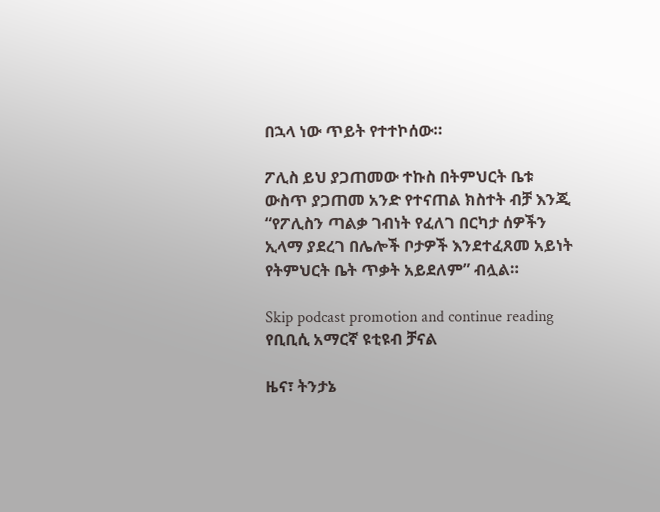በኋላ ነው ጥይት የተተኮሰው።

ፖሊስ ይህ ያጋጠመው ተኩስ በትምህርት ቤቱ ውስጥ ያጋጠመ አንድ የተናጠል ክስተት ብቻ እንጂ “የፖሊስን ጣልቃ ገብነት የፈለገ በርካታ ሰዎችን ኢላማ ያደረገ በሌሎች ቦታዎች እንደተፈጸመ አይነት የትምህርት ቤት ጥቃት አይደለም” ብሏል።

Skip podcast promotion and continue reading
የቢቢሲ አማርኛ ዩቲዩብ ቻናል

ዜና፣ ትንታኔ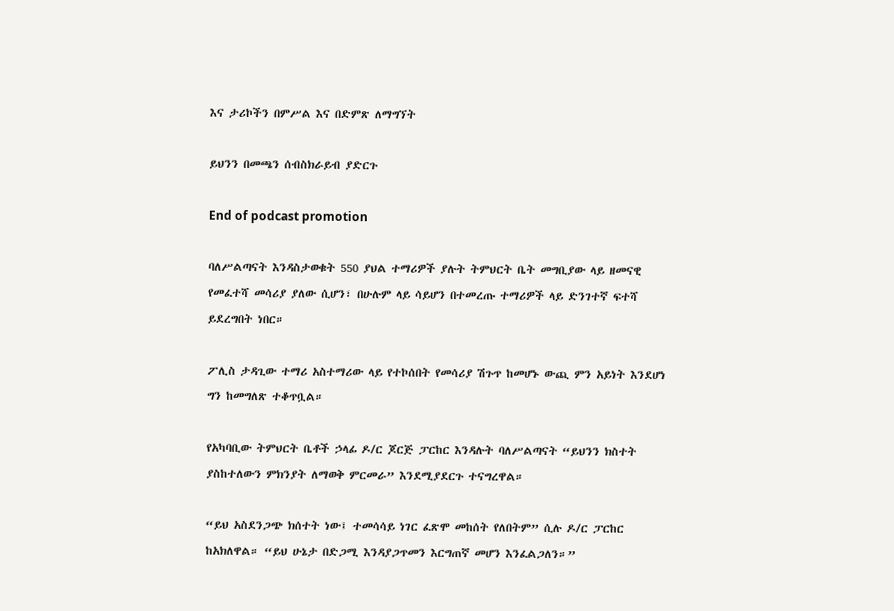እና ታሪኮችን በምሥል እና በድምጽ ለማግኘት

ይህንን በመጫን ሰብስክራይብ ያድርጉ

End of podcast promotion

ባለሥልጣናት እንዳስታወቁት 550 ያህል ተማሪዎች ያሉት ትምህርት ቤት መግቢያው ላይ ዘመናዊ የመፈተሻ መሳሪያ ያለው ሲሆን፣ በሁሉም ላይ ሳይሆን በተመረጡ ተማሪዎች ላይ ድንገተኛ ፍተሻ ይደረግበት ነበር።

ፖሊስ ታዳጊው ተማሪ አስተማሪው ላይ የተኮሰበት የመሳሪያ ሽጉጥ ከመሆኑ ውጪ ምን አይነት እንደሆነ ግን ከመግለጽ ተቆጥቧል።

የአካባቢው ትምህርት ቤቶች ኃላፊ ዶ/ር ጆርጅ ፓርከር እንዳሉት ባለሥልጣናት “ይህንን ክስተት ያስከተለውን ምክንያት ለማወቅ ምርመራ” እንደሚያደርጉ ተናግረዋል።

“ይህ አስደንጋጭ ክሰተት ነው፤ ተመሳሳይ ነገር ፈጽሞ መከሰት የለበትም” ሲሉ ዶ/ር ፓርከር ከአክለዋል። “ይህ ሁኔታ በድጋሚ እንዳያጋጥመን እርግጠኛ መሆን እንፈልጋለን።”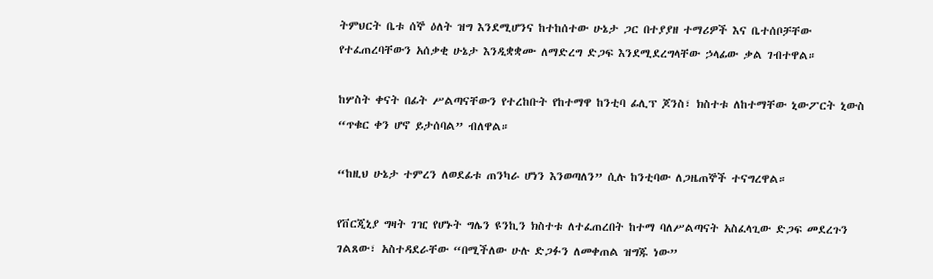ትምህርት ቤቱ ሰኞ ዕለት ዝግ እንደሚሆንና ከተከሰተው ሁኔታ ጋር በተያያዘ ተማሪዎች እና ቤተሰቦቻቸው የተፈጠረባቸውን አሰቃቂ ሁኔታ እንዲቋቋሙ ለማድረግ ድጋፍ እንደሚደረግላቸው ኃላፊው ቃል ገብተዋል።

ከሦስት ቀናት በፊት ሥልጣናቸውን የተረከቡት የከተማዋ ከንቲባ ፊሊፕ ጆንስ፣ ክስተቱ ለከተማቸው ኒውፖርት ኒውስ “ጥቁር ቀን ሆኖ ይታሰባል” ብለዋል።

“ከዚህ ሁኔታ ተምረን ለወደፊቱ ጠንካራ ሆነን እንወጣለን” ሲሉ ከንቲባው ለጋዜጠኞች ተናግረዋል።

የቨርጂኒያ ግዛት ገዢ የሆኑት ግሌን ዩንኪን ክስተቱ ለተፈጠረበት ከተማ ባለሥልጣናት አስፈላጊው ድጋፍ መደረጉን ገልጸው፣ አስተዳደራቸው “በሚችለው ሁሉ ድጋፉን ለመቀጠል ዝግጁ ነው”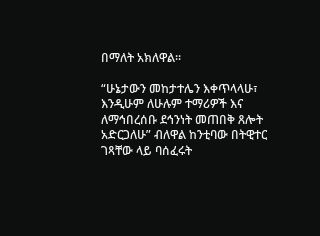በማለት አክለዋል።

“ሁኔታውን መከታተሌን እቀጥላላሁ፣ እንዲሁም ለሁሉም ተማሪዎች እና ለማኅበረሰቡ ደኅንነት መጠበቅ ጸሎት አድርጋለሁ” ብለዋል ከንቲባው በትዊተር ገጻቸው ላይ ባሰፈሩት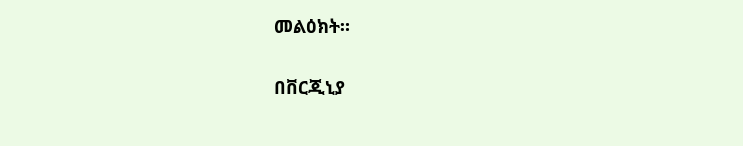መልዕክት።

በቨርጂኒያ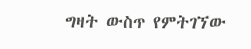ግዛት ውስጥ የምትገኘው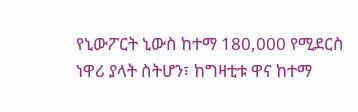የኒውፖርት ኒውስ ከተማ 180,000 የሚደርስ ነዋሪ ያላት ስትሆን፣ ከግዛቲቱ ዋና ከተማ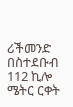ሪችመንድ በስተደቡብ 112 ኪሎ ሜትር ርቀት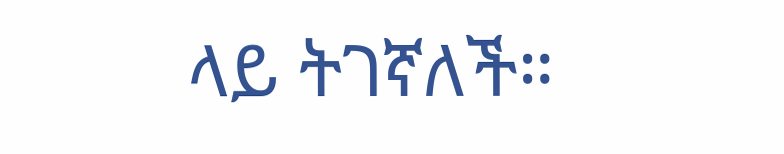ላይ ትገኛለች።